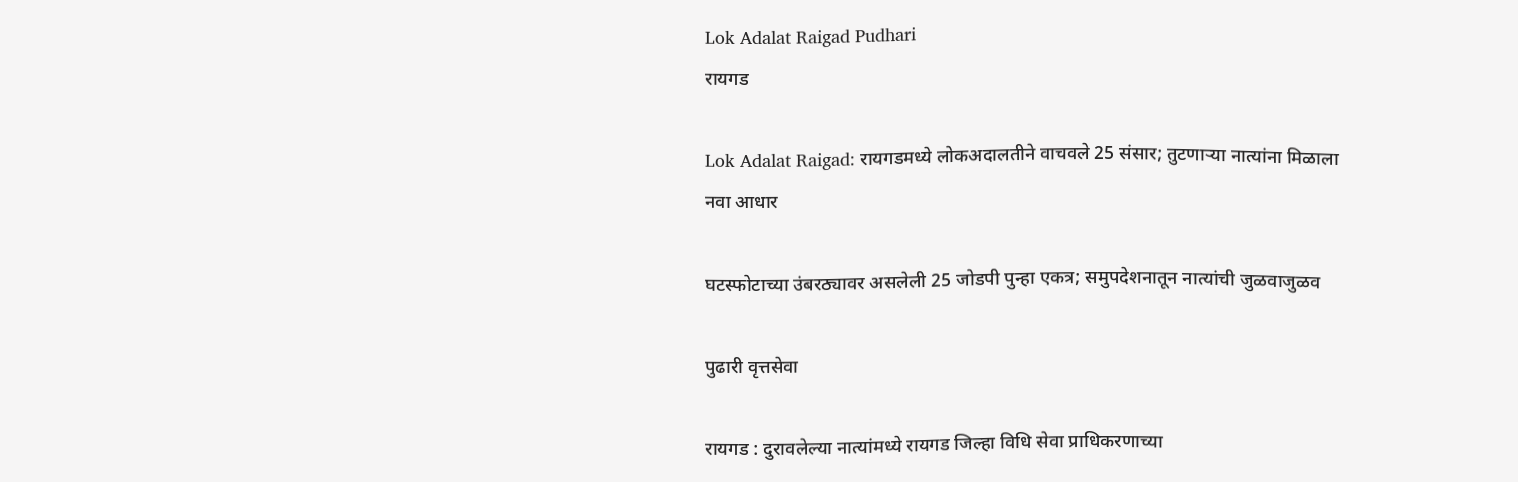Lok Adalat Raigad Pudhari
रायगड

Lok Adalat Raigad: रायगडमध्ये लोकअदालतीने वाचवले 25 संसार; तुटणाऱ्या नात्यांना मिळाला नवा आधार

घटस्फोटाच्या उंबरठ्यावर असलेली 25 जोडपी पुन्हा एकत्र; समुपदेशनातून नात्यांची जुळवाजुळव

पुढारी वृत्तसेवा

रायगड : दुरावलेल्या नात्यांमध्ये रायगड जिल्हा विधि सेवा प्राधिकरणाच्या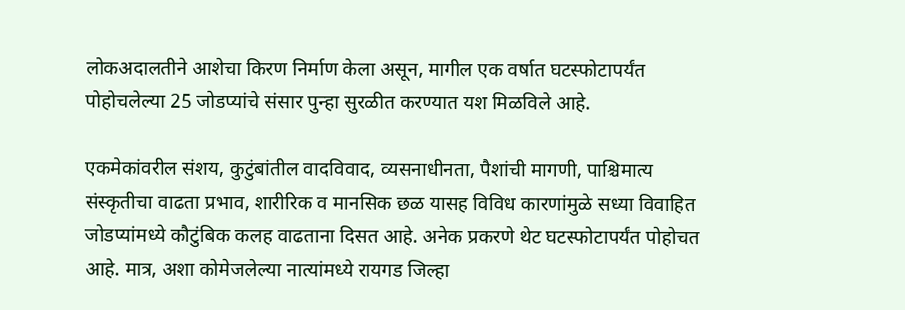लोकअदालतीने आशेचा किरण निर्माण केला असून, मागील एक वर्षात घटस्फोटापर्यंत पोहोचलेल्या 25 जोडप्यांचे संसार पुन्हा सुरळीत करण्यात यश मिळविले आहे.

एकमेकांवरील संशय, कुटुंबांतील वादविवाद, व्यसनाधीनता, पैशांची मागणी, पाश्चिमात्य संस्कृतीचा वाढता प्रभाव, शारीरिक व मानसिक छळ यासह विविध कारणांमुळे सध्या विवाहित जोडप्यांमध्ये कौटुंबिक कलह वाढताना दिसत आहे. अनेक प्रकरणे थेट घटस्फोटापर्यंत पोहोचत आहे. मात्र, अशा कोमेजलेल्या नात्यांमध्ये रायगड जिल्हा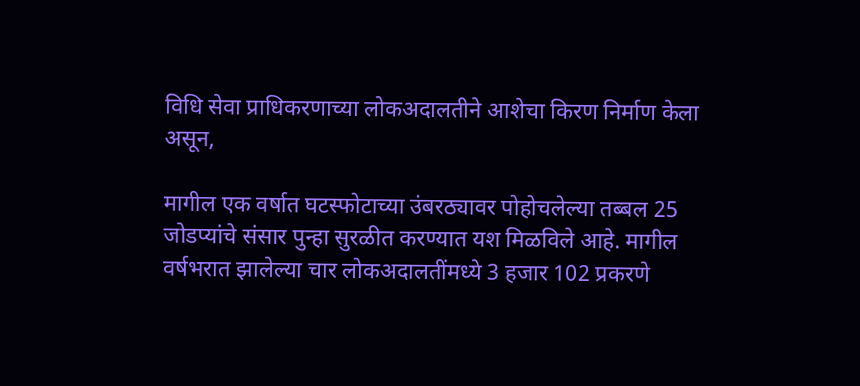विधि सेवा प्राधिकरणाच्या लोकअदालतीने आशेचा किरण निर्माण केला असून,

मागील एक वर्षात घटस्फोटाच्या उंबरठ्यावर पोहोचलेल्या तब्बल 25 जोडप्यांचे संसार पुन्हा सुरळीत करण्यात यश मिळविले आहे. मागील वर्षभरात झालेल्या चार लोकअदालतींमध्ये 3 हजार 102 प्रकरणे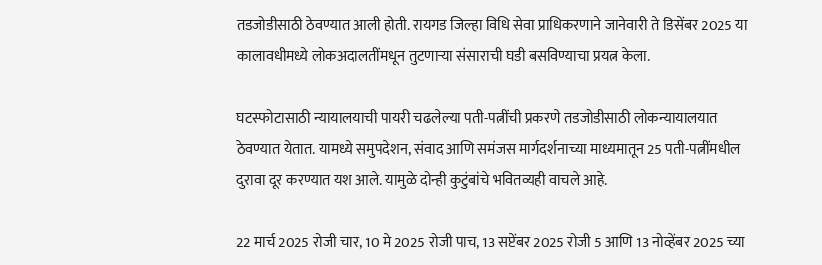तडजोडीसाठी ठेवण्यात आली होती. रायगड जिल्हा विधि सेवा प्राधिकरणाने जानेवारी ते डिसेंबर 2025 या कालावधीमध्ये लोकअदालतींमधून तुटणाऱ्या संसाराची घडी बसविण्याचा प्रयत्न केला.

घटस्फोटासाठी न्यायालयाची पायरी चढलेल्या पती-पत्नींची प्रकरणे तडजोडीसाठी लोकन्यायालयात ठेवण्यात येतात. यामध्ये समुपदेशन, संवाद आणि समंजस मार्गदर्शनाच्या माध्यमातून 25 पती-पत्नींमधील दुरावा दूर करण्यात यश आले. यामुळे दोन्ही कुटुंबांचे भवितव्यही वाचले आहे.

22 मार्च 2025 रोजी चार, 10 मे 2025 रोजी पाच, 13 सप्टेंबर 2025 रोजी 5 आणि 13 नोव्हेंबर 2025 च्या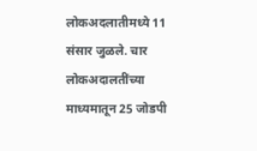लोकअदलातीमध्ये 11 संसार जुळले. चार लोकअदालतींच्या माध्यमातून 25 जोडपी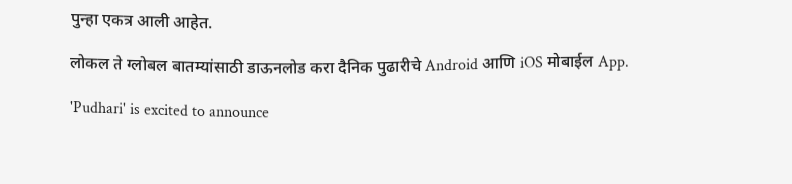पुन्हा एकत्र आली आहेत.

लोकल ते ग्लोबल बातम्यांसाठी डाऊनलोड करा दैनिक पुढारीचे Android आणि iOS मोबाईल App.

'Pudhari' is excited to announce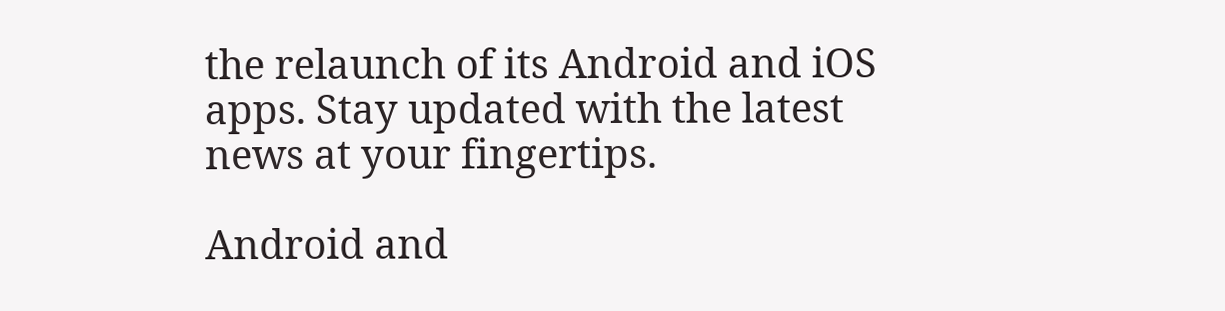the relaunch of its Android and iOS apps. Stay updated with the latest news at your fingertips.

Android and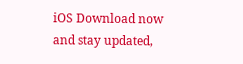iOS Download now and stay updated,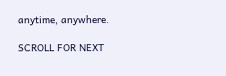anytime, anywhere.

SCROLL FOR NEXT